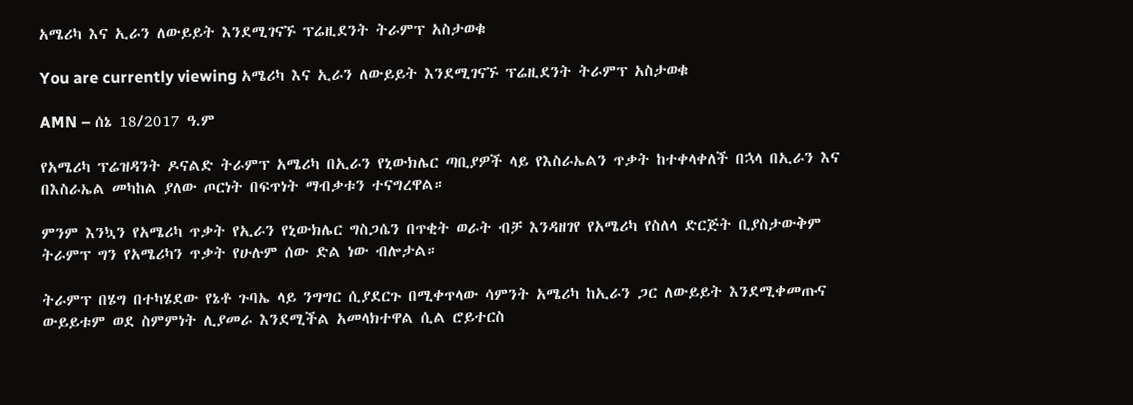አሜሪካ እና ኢራን ለውይይት እንደሚገናኙ ፕሬዚደንት ትራምፕ አስታወቁ

You are currently viewing አሜሪካ እና ኢራን ለውይይት እንደሚገናኙ ፕሬዚደንት ትራምፕ አስታወቁ

AMN – ሰኔ 18/2017 ዓ.ም

የአሜሪካ ፕሬዝዳንት ዶናልድ ትራምፕ አሜሪካ በኢራን የኒውክሌር ጣቢያዎች ላይ የእስራኤልን ጥቃት ከተቀላቀለች በኋላ በኢራን እና በእስራኤል መካከል ያለው ጦርነት በፍጥነት ማብቃቱን ተናግረዋል።

ምንም እንኳን የአሜሪካ ጥቃት የኢራን የኒውክሌር ግስጋሴን በጥቂት ወራት ብቻ እንዳዘገየ የአሜሪካ የስለላ ድርጅት ቢያስታውቅም ትራምፕ ግን የአሜሪካን ጥቃት የሁሉም ሰው ድል ነው ብሎታል።

ትራምፕ በሄግ በተካሄደው የኔቶ ጉባኤ ላይ ንግግር ሲያደርጉ በሚቀጥላው ሳምንት አሜሪካ ከኢራን ጋር ለውይይት እንደሚቀመጡና ውይይቱም ወደ ስምምነት ሊያመራ እንደሚችል አመላክተዋል ሲል ሮይተርስ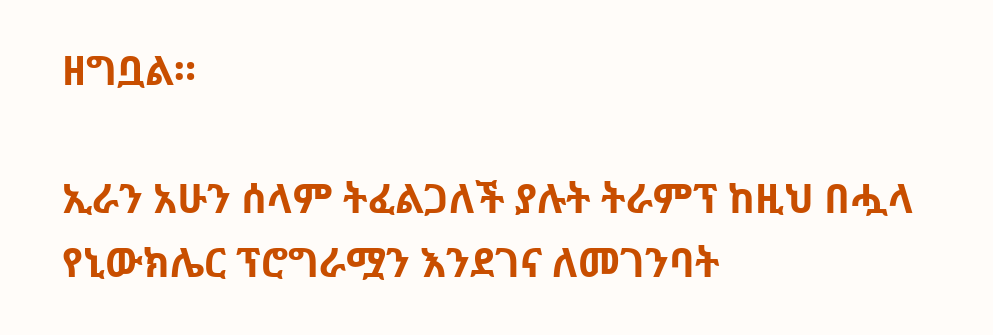ዘግቧል።

ኢራን አሁን ሰላም ትፈልጋለች ያሉት ትራምፕ ከዚህ በሗላ የኒውክሌር ፕሮግራሟን እንደገና ለመገንባት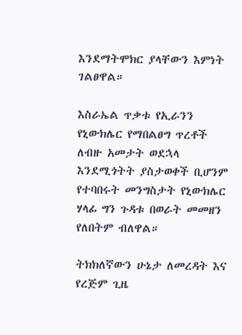እንደማትሞክር ያላቸውን እምነት ገልፀዋል።

እስራኤል ጥቃቱ የኢራንን የኒውክሌር የማበልፀግ ጥረቶች ለብዙ አመታት ወደኋላ እንደሚጎትት ያስታወቀች ቢሆንም የተባበሩት መንግስታት የኒውክሌር ሃላፊ ግን ጉዳቱ በወራት መመዘን የለበትም ብለዋል።

ትክክለኛውን ሁኔታ ለመረዳት እና የረጅም ጊዜ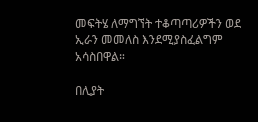መፍትሄ ለማግኘት ተቆጣጣሪዎችን ወደ ኢራን መመለስ እንደሚያስፈልግም አሳስበዋል።

በሊያት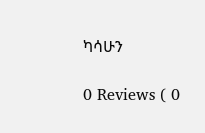ካሳሁን

0 Reviews ( 0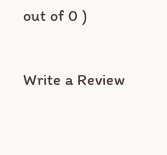out of 0 )

Write a Review